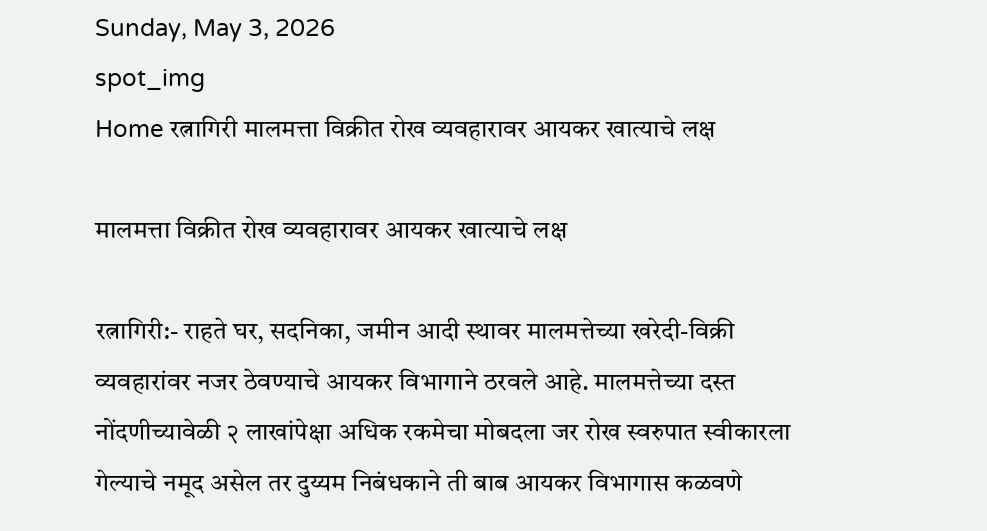Sunday, May 3, 2026
spot_img
Home रत्नागिरी मालमत्ता विक्रीत रोख व्यवहारावर आयकर खात्याचे लक्ष

मालमत्ता विक्रीत रोख व्यवहारावर आयकर खात्याचे लक्ष

रत्नागिरी:- राहते घर, सदनिका, जमीन आदी स्थावर मालमत्तेच्या खरेदी-विक्री व्यवहारांवर नजर ठेवण्याचे आयकर विभागाने ठरवले आहे. मालमत्तेच्या दस्त नोंदणीच्यावेळी २ लाखांपेक्षा अधिक रकमेचा मोबदला जर रोख स्वरुपात स्वीकारला गेल्याचे नमूद असेल तर दुय्यम निबंधकाने ती बाब आयकर विभागास कळवणे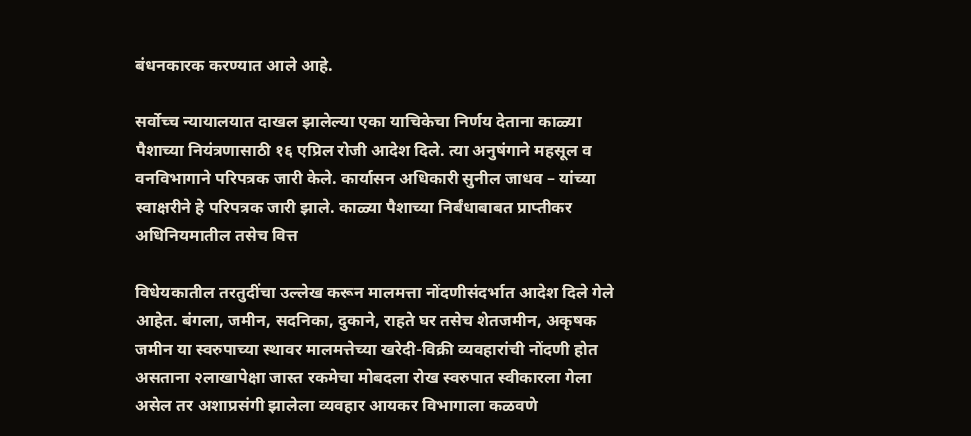बंधनकारक करण्यात आले आहे.

सर्वोच्च न्यायालयात दाखल झालेल्या एका याचिकेचा निर्णय देताना काळ्या पैशाच्या नियंत्रणासाठी १६ एप्रिल रोजी आदेश दिले. त्या अनुषंगाने महसूल व वनविभागाने परिपत्रक जारी केले. कार्यासन अधिकारी सुनील जाधव – यांच्या स्वाक्षरीने हे परिपत्रक जारी झाले. काळ्या पैशाच्या निर्बंधाबाबत प्राप्तीकर अधिनियमातील तसेच वित्त

विधेयकातील तरतुदींचा उल्लेख करून मालमत्ता नोंदणीसंदर्भात आदेश दिले गेले आहेत. बंगला, जमीन, सदनिका, दुकाने, राहते घर तसेच शेतजमीन, अकृषक जमीन या स्वरुपाच्या स्थावर मालमत्तेच्या खरेदी-विक्री व्यवहारांची नोंदणी होत असताना २लाखापेक्षा जास्त रकमेचा मोबदला रोख स्वरुपात स्वीकारला गेला असेल तर अशाप्रसंगी झालेला व्यवहार आयकर विभागाला कळवणे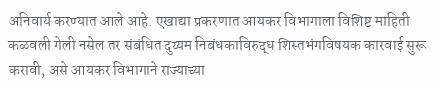अनिवार्य करण्यात आले आहे. एखाद्या प्रकरणात आयकर विभागाला विशिष्ट माहिती कळवली गेली नसेल तर संबंधित दुय्यम निबंधकाविरुद्ध शिस्तभंगविषयक कारवाई सुरू करावी, असे आयकर विभागाने राज्याच्या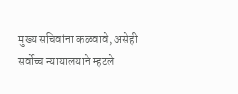मुख्य सचिवांना कळवावे, असेही सर्वोच्च न्यायालयाने म्हटले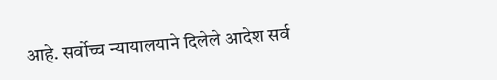आहे. सर्वोच्च न्यायालयाने दिलेले आदेश सर्व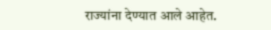राज्यांना देण्यात आले आहेत.